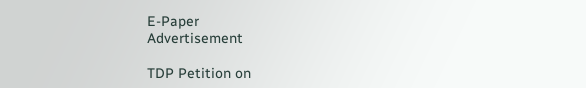E-Paper
Advertisement

TDP Petition on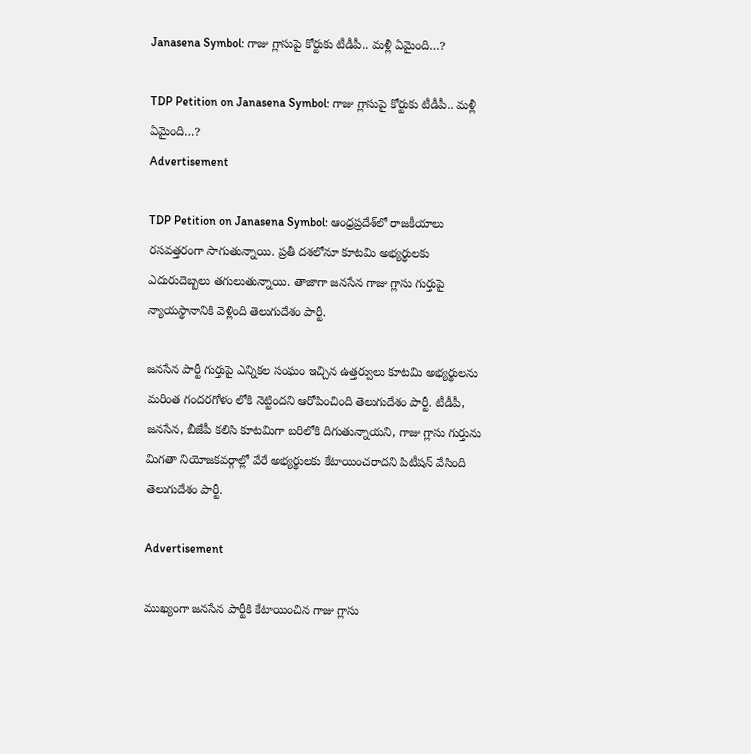Janasena Symbol: గాజు గ్లాసుపై కోర్టుకు టీడీపీ.. మళ్లీ ఏమైంది…?

TDP Petition on Janasena Symbol: గాజు గ్లాసుపై కోర్టుకు టీడీపీ.. మళ్లీ ఏమైంది…?
Advertisement

TDP Petition on Janasena Symbol: ఆంధ్రప్రదేశ్‌లో రాజకీయాలు రసవత్తరంగా సాగుతున్నాయి. ప్రతీ దశలోనూ కూటమి అభ్యర్థులకు ఎదురుదెబ్బలు తగులుతున్నాయి. తాజాగా జనసేన గాజు గ్లాసు గుర్తుపై న్యాయస్థానానికి వెళ్లింది తెలుగుదేశం పార్టీ.

జనసేన పార్టీ గుర్తుపై ఎన్నికల సంఘం ఇచ్చిన ఉత్తర్వులు కూటమి అభ్యర్థులను మరింత గందరగోళం లోకి నెట్టిందని ఆరోపించింది తెలుగుదేశం పార్టీ. టీడీపీ, జనసేన, బీజేపీ కలిసి కూటమిగా బరిలోకి దిగుతున్నాయని, గాజు గ్లాసు గుర్తును మిగతా నియోజకవర్గాల్లో వేరే అభ్యర్థులకు కేటాయించరాదని పిటీషన్‌ వేసింది తెలుగుదేశం పార్టీ.

Advertisement

ముఖ్యంగా జనసేన పార్టీకి కేటాయించిన గాజు గ్లాసు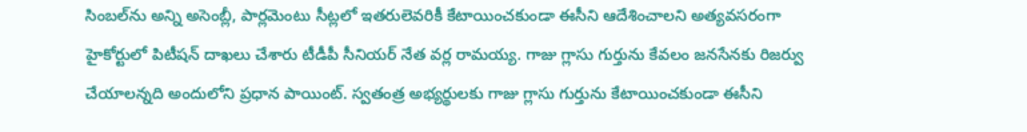సింబల్‌ను అన్ని అసెంబ్లీ, పార్లమెంటు సీట్లలో ఇతరులెవరికీ కేటాయించకుండా ఈసీని ఆదేశించాలని అత్యవసరంగా హైకోర్టులో పిటీషన్ దాఖలు చేశారు టీడీపీ సీనియర్ నేత వర్ల రామయ్య. గాజు గ్లాసు గుర్తును కేవలం జనసేనకు రిజర్వు చేయాలన్నది అందులోని ప్రధాన పాయింట్. స్వతంత్ర అభ్యర్థులకు గాజు గ్లాసు గుర్తును కేటాయించకుండా ఈసీని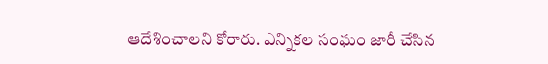ఆదేశించాలని కోరారు. ఎన్నికల సంఘం జారీ చేసిన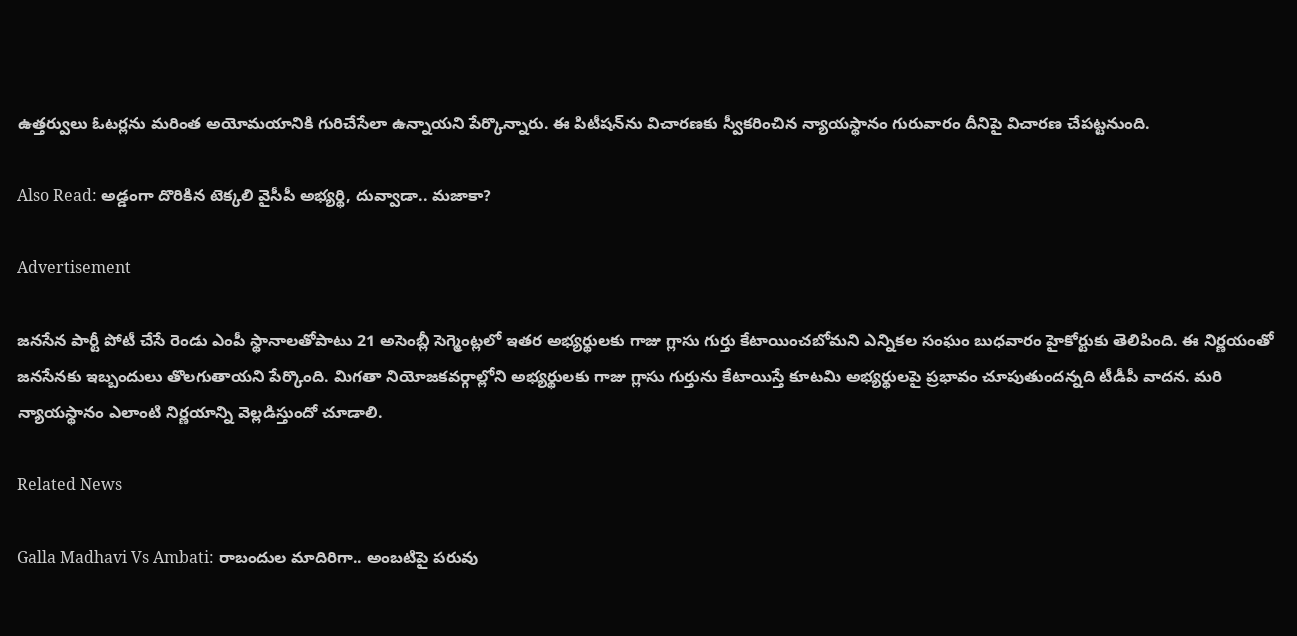ఉత్తర్వులు ఓటర్లను మరింత అయోమయానికి గురిచేసేలా ఉన్నాయని పేర్కొన్నారు. ఈ పిటీషన్‌ను విచారణకు స్వీకరించిన న్యాయస్థానం గురువారం దీనిపై విచారణ చేపట్టనుంది.

Also Read: అడ్డంగా దొరికిన టెక్కలి వైసీపీ అభ్యర్థి, దువ్వాడా.. మజాకా?

Advertisement

జనసేన పార్టీ పోటీ చేసే రెండు ఎంపీ స్థానాలతోపాటు 21 అసెంబ్లీ సెగ్మెంట్లలో ఇతర అభ్యర్థులకు గాజు గ్లాసు గుర్తు కేటాయించబోమని ఎన్నికల సంఘం బుధవారం హైకోర్టుకు తెలిపింది. ఈ నిర్ణయంతో జనసేన‌కు ఇబ్బందులు తొలగుతాయని పేర్కొంది. మిగతా నియోజకవర్గాల్లోని అభ్యర్థులకు గాజు గ్లాసు గుర్తును కేటాయిస్తే కూటమి అభ్యర్థులపై ప్రభావం చూపుతుందన్నది టీడీపీ వాదన. మరి న్యాయస్థానం ఎలాంటి నిర్ణయాన్ని వెల్లడిస్తుందో చూడాలి.

Related News

Galla Madhavi Vs Ambati: రాబందుల మాదిరిగా.. అంబటిపై పరువు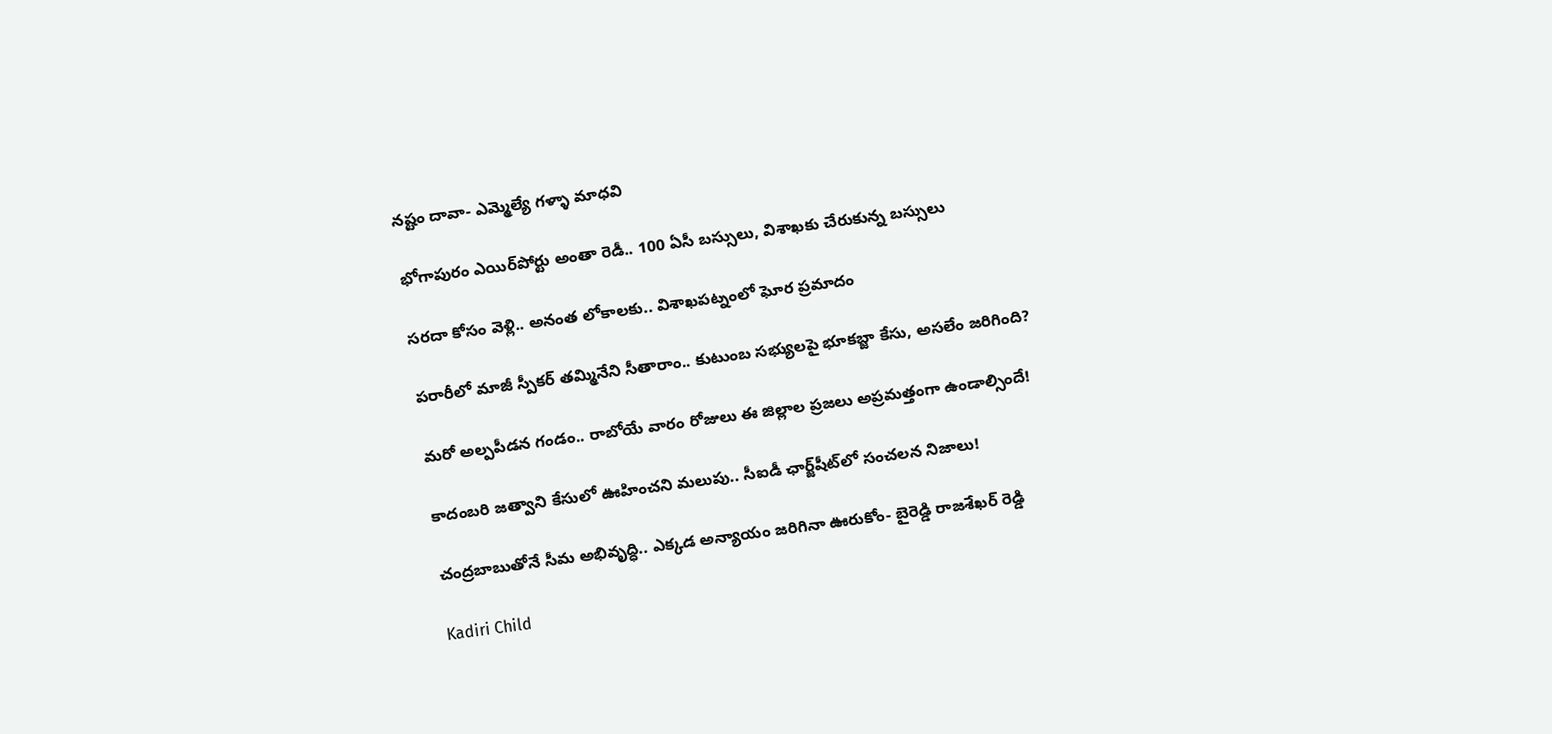నష్టం దావా- ఎమ్మెల్యే గళ్ళా మాధవి

భోగాపురం ఎయిర్‌పోర్టు అంతా రెడీ.. 100 ఏసీ బస్సులు, విశాఖకు చేరుకున్న బస్సులు

సరదా కోసం వెళ్లి.. అనంత లోకాలకు.. విశాఖపట్నంలో ఘోర ప్రమాదం

పరారీలో మాజీ స్పీకర్ తమ్మినేని సీతారాం.. కుటుంబ సభ్యులపై భూకబ్జా కేసు, అసలేం జరిగింది?

మరో అల్పపీడన గండం.. రాబోయే వారం రోజులు ఈ జిల్లాల ప్రజలు అప్రమత్తంగా ఉండాల్సిందే!

కాదంబరి జత్వాని కేసులో ఊహించని మలుపు.. సీఐడీ ఛార్జ్‌షీట్‌లో సంచలన నిజాలు!

చంద్రబాబుతోనే సీమ అభివృద్ధి.. ఎక్కడ అన్యాయం జరిగినా ఊరుకోం- బైరెడ్డి రాజశేఖర్ రెడ్డి

Kadiri Child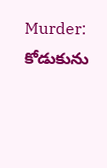Murder: కోడుకును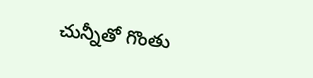చున్నీతో గొంతు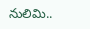నులిమి..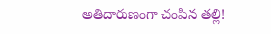అతిదారుణంగా చంపిన తల్లి!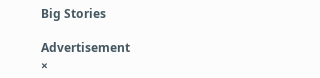Big Stories

Advertisement
×